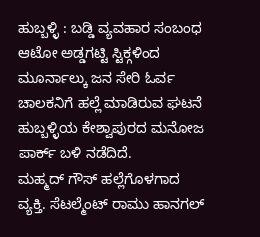ಹುಬ್ಬಳ್ಳಿ : ಬಡ್ಡಿ ವ್ಯವಹಾರ ಸಂಬಂಧ ಆಟೋ ಅಡ್ಡಗಟ್ಟಿ ಸ್ಟಿಕ್ಗಳಿಂದ ಮೂರ್ನಾಲ್ಕು ಜನ ಸೇರಿ ಓರ್ವ ಚಾಲಕನಿಗೆ ಹಲ್ಲೆ ಮಾಡಿರುವ ಘಟನೆ ಹುಬ್ಬಳ್ಳಿಯ ಕೇಶ್ವಾಪುರದ ಮನೋಜ ಪಾರ್ಕ್ ಬಳಿ ನಡೆದಿದೆ.
ಮಹ್ಮದ್ ಗೌಸ್ ಹಲ್ಲೆಗೊಳಗಾದ ವ್ಯಕ್ತಿ. ಸೆಟಲ್ಮೆಂಟ್ ರಾಮು ಹಾನಗಲ್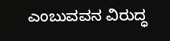ಎಂಬುವವನ ವಿರುದ್ಧ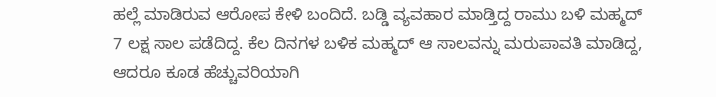ಹಲ್ಲೆ ಮಾಡಿರುವ ಆರೋಪ ಕೇಳಿ ಬಂದಿದೆ. ಬಡ್ಡಿ ವ್ಯವಹಾರ ಮಾಡ್ತಿದ್ದ ರಾಮು ಬಳಿ ಮಹ್ಮದ್ 7 ಲಕ್ಷ ಸಾಲ ಪಡೆದಿದ್ದ. ಕೆಲ ದಿನಗಳ ಬಳಿಕ ಮಹ್ಮದ್ ಆ ಸಾಲವನ್ನು ಮರುಪಾವತಿ ಮಾಡಿದ್ದ, ಆದರೂ ಕೂಡ ಹೆಚ್ಚುವರಿಯಾಗಿ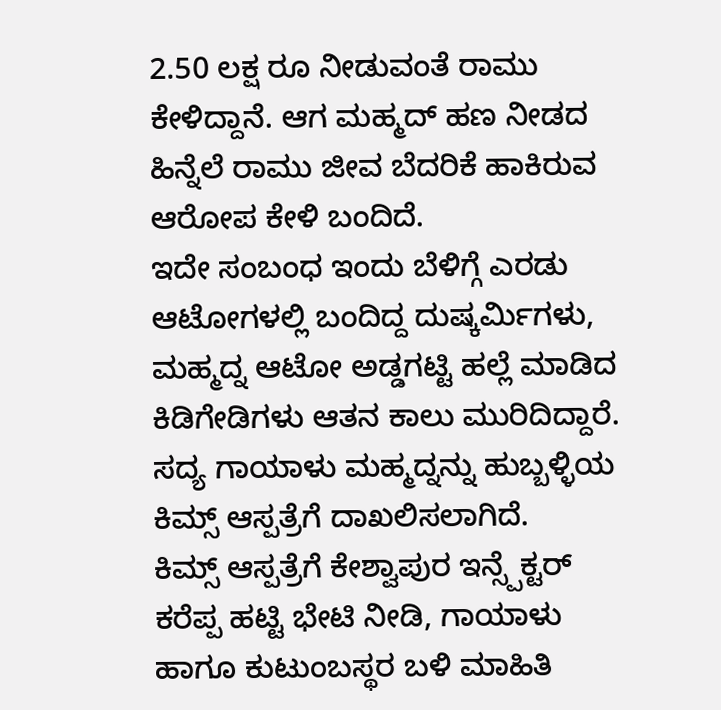2.50 ಲಕ್ಷ ರೂ ನೀಡುವಂತೆ ರಾಮು ಕೇಳಿದ್ದಾನೆ. ಆಗ ಮಹ್ಮದ್ ಹಣ ನೀಡದ ಹಿನ್ನೆಲೆ ರಾಮು ಜೀವ ಬೆದರಿಕೆ ಹಾಕಿರುವ ಆರೋಪ ಕೇಳಿ ಬಂದಿದೆ.
ಇದೇ ಸಂಬಂಧ ಇಂದು ಬೆಳಿಗ್ಗೆ ಎರಡು ಆಟೋಗಳಲ್ಲಿ ಬಂದಿದ್ದ ದುಷ್ಕರ್ಮಿಗಳು, ಮಹ್ಮದ್ನ ಆಟೋ ಅಡ್ಡಗಟ್ಟಿ ಹಲ್ಲೆ ಮಾಡಿದ ಕಿಡಿಗೇಡಿಗಳು ಆತನ ಕಾಲು ಮುರಿದಿದ್ದಾರೆ. ಸದ್ಯ ಗಾಯಾಳು ಮಹ್ಮದ್ನನ್ನು ಹುಬ್ಬಳ್ಳಿಯ ಕಿಮ್ಸ್ ಆಸ್ಪತ್ರೆಗೆ ದಾಖಲಿಸಲಾಗಿದೆ.
ಕಿಮ್ಸ್ ಆಸ್ಪತ್ರೆಗೆ ಕೇಶ್ವಾಪುರ ಇನ್ಸ್ಪೆಕ್ಟರ್ ಕರೆಪ್ಪ ಹಟ್ಟಿ ಭೇಟಿ ನೀಡಿ, ಗಾಯಾಳು ಹಾಗೂ ಕುಟುಂಬಸ್ಥರ ಬಳಿ ಮಾಹಿತಿ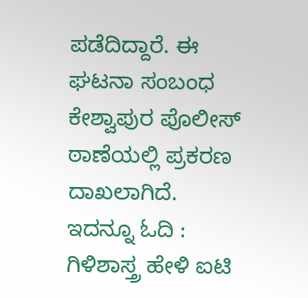ಪಡೆದಿದ್ದಾರೆ. ಈ ಘಟನಾ ಸಂಬಂಧ ಕೇಶ್ವಾಪುರ ಪೊಲೀಸ್ ಠಾಣೆಯಲ್ಲಿ ಪ್ರಕರಣ ದಾಖಲಾಗಿದೆ.
ಇದನ್ನೂ ಓದಿ : ಗಿಳಿಶಾಸ್ತ್ರ ಹೇಳಿ ಐಟಿ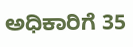ಅಧಿಕಾರಿಗೆ 35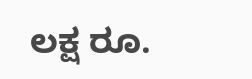ಲಕ್ಷ ರೂ.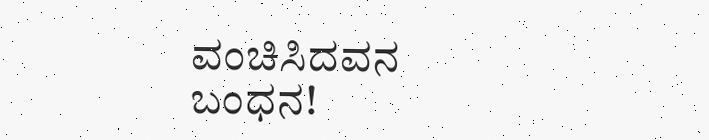ವಂಚಿಸಿದವನ ಬಂಧನ!